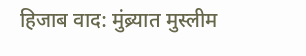हिजाब वाद: मुंब्र्यात मुस्लीम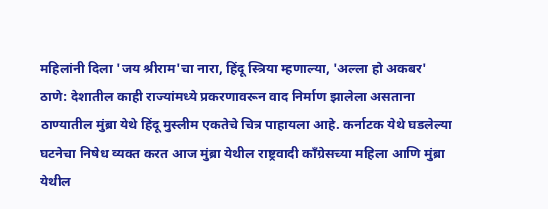महिलांनी दिला 'जय श्रीराम'चा नारा, हिंदू स्त्रिया म्हणाल्या, 'अल्ला हो अकबर'
ठाणे: देशातील काही राज्यांमध्ये प्रकरणावरून वाद निर्माण झालेला असताना ठाण्यातील मुंब्रा येथे हिंदू मुस्लीम एकतेचे चित्र पाहायला आहे. कर्नाटक येथे घडलेल्या घटनेचा निषेध व्यक्त करत आज मुंब्रा येथील राष्ट्रवादी काँग्रेसच्या महिला आणि मुंब्रा येथील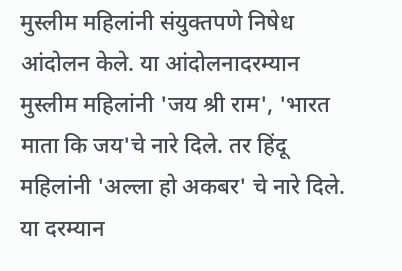मुस्लीम महिलांनी संयुक्तपणे निषेध आंदोलन केले. या आंदोलनादरम्यान मुस्लीम महिलांनी 'जय श्री राम', 'भारत माता कि जय'चे नारे दिले. तर हिंदू महिलांनी 'अल्ला हो अकबर' चे नारे दिले. या दरम्यान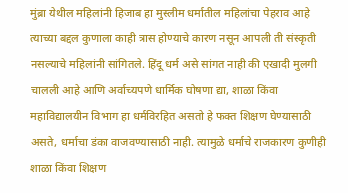मुंब्रा येथील महिलांनी हिजाब हा मुस्लीम धर्मातील महिलांचा पेहराव आहे त्याच्या बद्दल कुणाला काही त्रास होण्याचे कारण नसून आपली ती संस्कृती नसल्याचे महिलांनी सांगितले. हिंदू धर्म असे सांगत नाही की एखादी मुलगी चालली आहे आणि अर्वाच्यपणे धार्मिक घोषणा द्या, शाळा किंवा महाविद्यालयीन विभाग हा धर्मविरहित असतो हे फक्त शिक्षण घेण्यासाठी असते, धर्माचा डंका वाजवण्यासाठी नाही. त्यामुळे धर्माचे राजकारण कुणीही शाळा किंवा शिक्षण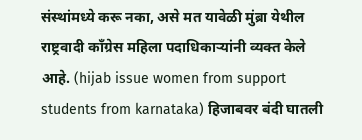संस्थांमध्ये करू नका, असे मत यावेळी मुंब्रा येथील राष्ट्रवादी कॉंग्रेस महिला पदाधिकाऱ्यांनी व्यक्त केले आहे. (hijab issue women from support students from karnataka) हिजाबवर बंदी घातली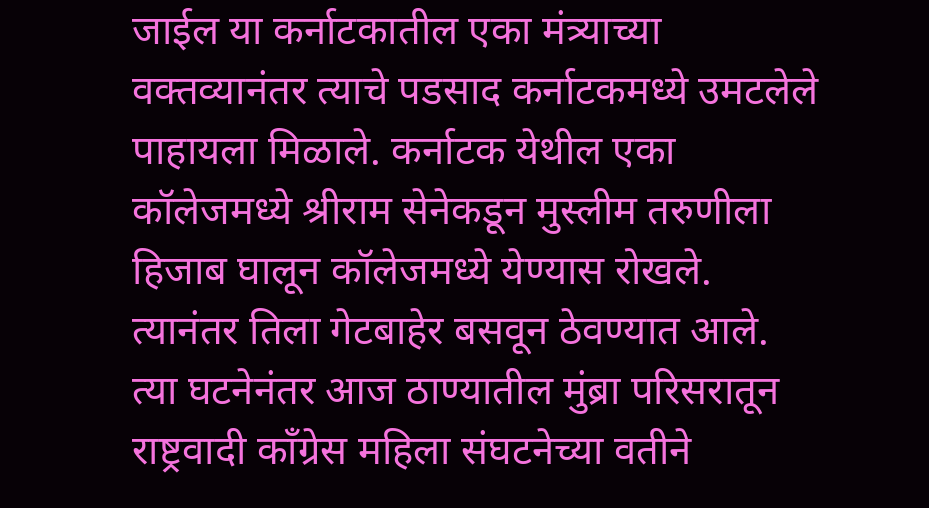जाईल या कर्नाटकातील एका मंत्र्याच्या वक्तव्यानंतर त्याचे पडसाद कर्नाटकमध्ये उमटलेले पाहायला मिळाले. कर्नाटक येथील एका कॉलेजमध्ये श्रीराम सेनेकडून मुस्लीम तरुणीला हिजाब घालून कॉलेजमध्ये येण्यास रोखले. त्यानंतर तिला गेटबाहेर बसवून ठेवण्यात आले. त्या घटनेनंतर आज ठाण्यातील मुंब्रा परिसरातून राष्ट्रवादी कॉंग्रेस महिला संघटनेच्या वतीने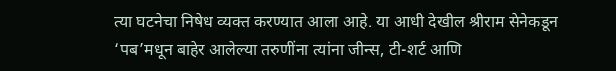त्या घटनेचा निषेध व्यक्त करण्यात आला आहे. या आधी देखील श्रीराम सेनेकडून ‘पब’मधून बाहेर आलेल्या तरुणींना त्यांना जीन्स, टी-शर्ट आणि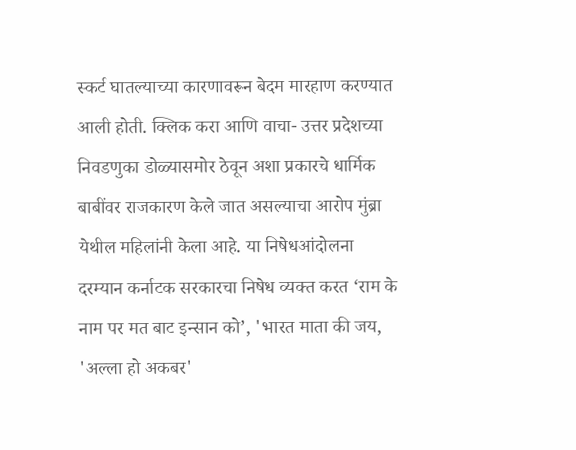स्कर्ट घातल्याच्या कारणावरून बेदम मारहाण करण्यात आली होती. क्लिक करा आणि वाचा- उत्तर प्रदेशच्या निवडणुका डोळ्यासमोर ठेवून अशा प्रकारचे धार्मिक बाबींवर राजकारण केले जात असल्याचा आरोप मुंब्रा येथील महिलांनी केला आहे. या निषेधआंदोलना दरम्यान कर्नाटक सरकारचा निषेध व्यक्त करत ‘राम के नाम पर मत बाट इन्सान को’, 'भारत माता की जय, 'अल्ला हो अकबर'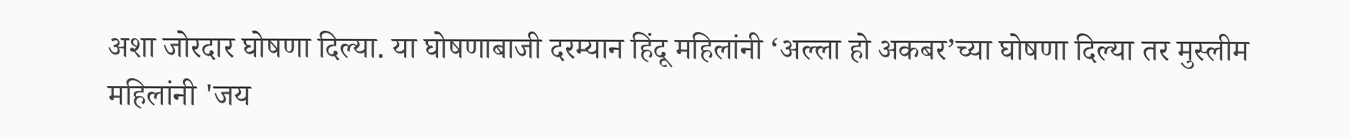अशा जोरदार घोषणा दिल्या. या घोषणाबाजी दरम्यान हिंदू महिलांनी ‘अल्ला हो अकबर’च्या घोषणा दिल्या तर मुस्लीम महिलांनी 'जय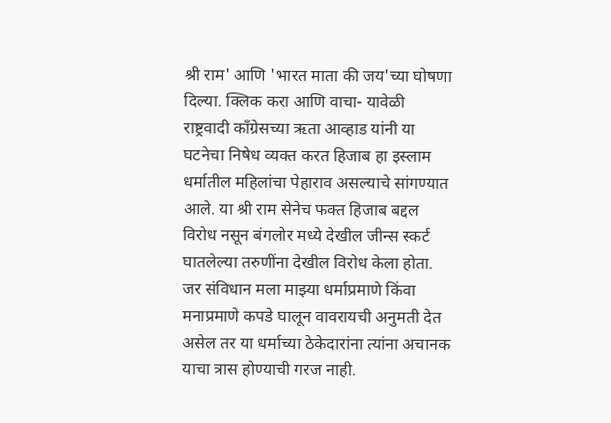श्री राम' आणि 'भारत माता की जय'च्या घोषणा दिल्या. क्लिक करा आणि वाचा- यावेळी राष्ट्रवादी कॉंग्रेसच्या ऋता आव्हाड यांनी या घटनेचा निषेध व्यक्त करत हिजाब हा इस्लाम धर्मातील महिलांचा पेहाराव असल्याचे सांगण्यात आले. या श्री राम सेनेच फक्त हिजाब बद्दल विरोध नसून बंगलोर मध्ये देखील जीन्स स्कर्ट घातलेल्या तरुणींना देखील विरोध केला होता. जर संविधान मला माझ्या धर्माप्रमाणे किंवा मनाप्रमाणे कपडे घालून वावरायची अनुमती देत असेल तर या धर्माच्या ठेकेदारांना त्यांना अचानक याचा त्रास होण्याची गरज नाही.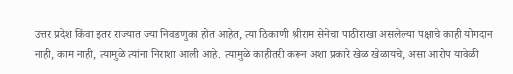उत्तर प्रदेश किंवा इतर राज्यात ज्या निवडणुका होत आहेत, त्या ठिकाणी श्रीराम सेनेचा पाठीराखा असलेल्या पक्षाचे काही योगदान नाही, काम नाही, त्यामुळे त्यांना निराशा आली आहे. त्यामुळे काहीतरी करून अशा प्रकारे खेळ खेळायचे, असा आरोप यावेळी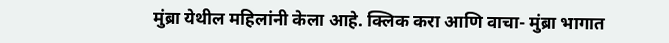मुंब्रा येथील महिलांनी केला आहे. क्लिक करा आणि वाचा- मुंब्रा भागात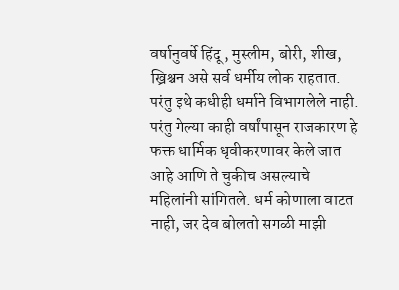वर्षानुवर्षे हिंदू, मुस्लीम, बोरी, शीख, ख्रिश्चन असे सर्व धर्मीय लोक राहतात. परंतु इथे कधीही धर्माने विभागलेले नाही. परंतु गेल्या काही वर्षांपासून राजकारण हे फक्त धार्मिक धृवीकरणावर केले जात आहे आणि ते चुकीच असल्याचे महिलांनी सांगितले. धर्म कोणाला वाटत नाही, जर देव बोलतो सगळी माझी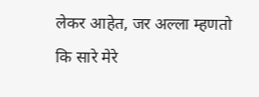लेकर आहेत, जर अल्ला म्हणतो कि सारे मेरे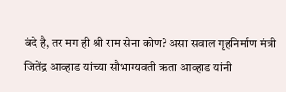बंदे है, तर मग ही श्री राम सेना कोण? असा सवाल गृहनिर्माण मंत्री जितेंद्र आव्हाड यांच्या सौभाग्यवती ऋता आव्हाड यांनी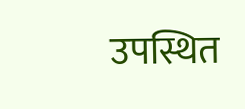उपस्थित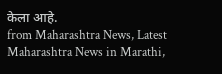केला आहे.
from Maharashtra News, Latest Maharashtra News in Marathi,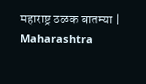महाराष्ट्र ठळक बातम्या | Maharashtra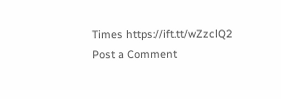Times https://ift.tt/wZzclQ2
Post a Comment